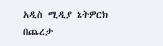አዲስ ሚዲያ ኔትዎርክ በጨረታ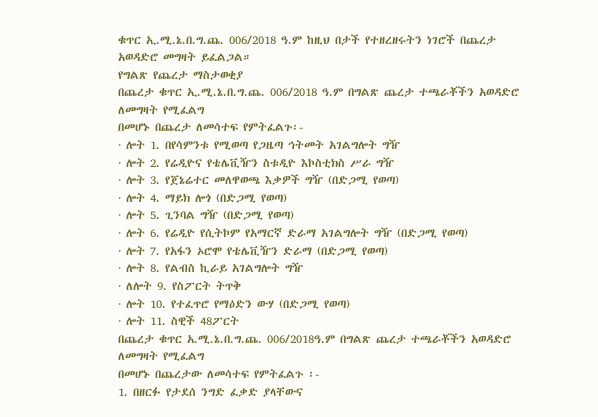ቁጥር ኢ.ሚ.ኔ.በ.ግ.ጨ. 006/2018 ዓ.ም ከዚህ በታች የተዘረዘሩትን ነገሮች በጨረታ አወዳድሮ መግዛት ይፈልጋል።
የግልጽ የጨረታ ማስታወቂያ
በጨረታ ቁጥር ኢ.ሚ.ኔ.በ.ግ.ጨ. 006/2018 ዓ.ም በግልጽ ጨረታ ተጫራቾችን አወዳድሮ ለመግዛት የሚፈልግ
በመሆኑ በጨረታ ለመሳተፍ የምትፈልጉ፡-
· ሎት 1. በየሳምንቱ የሚወጣ የጋዜጣ ኅትመት አገልግሎት ግዥ
· ሎት 2. የሬዲዮና የቴሌቪዥን ስቱዲዮ እኮስቲክስ ሥራ ግዥ
· ሎት 3. የጀኔሬተር መለዋወጫ እቃዎች ግዥ (በድጋሚ የወጣ)
· ሎት 4. ማይክ ሎጎ (በድጋሚ የወጣ)
· ሎት 5. ጊንባል ግዥ (በድጋሚ የወጣ)
· ሎት 6. የሬዲዮ የሲትኮም የአማርኛ ድራማ አገልግሎት ግዥ (በድጋሚ የወጣ)
· ሎት 7. የአፋን ኦሮሞ የቴሌቪዥን ድራማ (በድጋሚ የወጣ)
· ሎት 8. የልብስ ኪራይ አገልግሎት ግዥ
· ለሎት 9. የስፖርት ትጥቅ
· ሎት 10. የተፈጥሮ የማዕድን ውሃ (በድጋሚ የወጣ)
· ሎት 11. ስዊች 48ፖርት
በጨረታ ቁጥር አ.ሚ.ኔ.በ.ግ.ጨ. 006/2018ዓ.ም በግልጽ ጨረታ ተጫራቾችን አወዳድሮ ለመግዛት የሚፈልግ
በመሆኑ በጨረታው ለመሳተፍ የምትፈልጉ ፡-
1. በዘርፉ የታደሰ ንግድ ፈቃድ ያላቸውና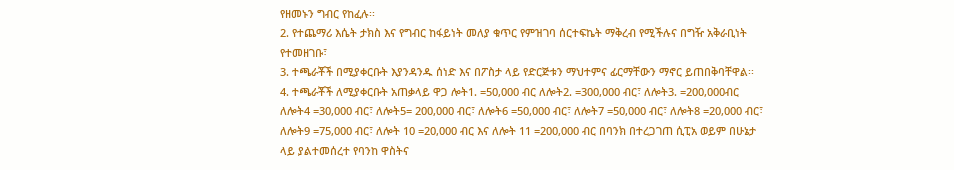የዘመኑን ግብር የከፈሉ፡፡
2. የተጨማሪ እሴት ታክስ እና የግብር ከፋይነት መለያ ቁጥር የምዝገባ ሰርተፍኬት ማቅረብ የሚችሉና በግዥ አቅራቢነት የተመዘገቡ፣
3. ተጫራቾች በሚያቀርቡት እያንዳንዱ ሰነድ እና በፖስታ ላይ የድርጅቱን ማህተምና ፊርማቸውን ማኖር ይጠበቅባቸዋል፡፡
4. ተጫራቾች ለሚያቀርቡት አጠቃላይ ዋጋ ሎት1. =50,000 ብር ለሎት2. =300,000 ብር፣ ለሎት3. =200,000ብር ለሎት4 =30,000 ብር፣ ለሎት5= 200,000 ብር፣ ለሎት6 =50,000 ብር፣ ለሎት7 =50,000 ብር፣ ለሎት8 =20,000 ብር፣ ለሎት9 =75,000 ብር፣ ለሎት 10 =20,000 ብር እና ለሎት 11 =200,000 ብር በባንክ በተረጋገጠ ሲፒአ ወይም በሁኔታ ላይ ያልተመሰረተ የባንከ ዋስትና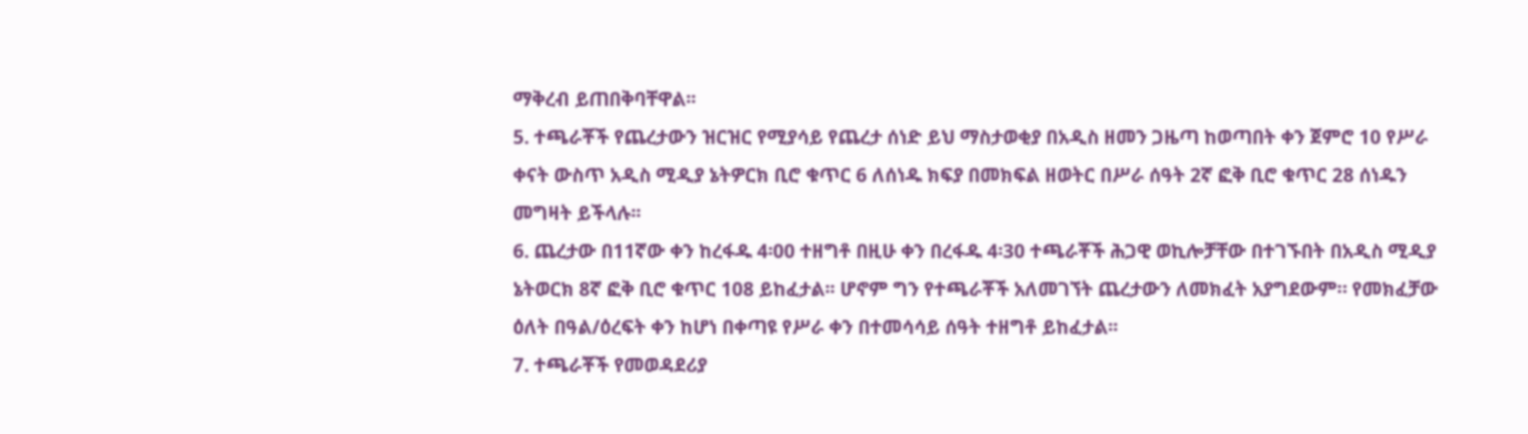ማቅረብ ይጠበቅባቸዋል፡፡
5. ተጫራቾች የጨረታውን ዝርዝር የሚያሳይ የጨረታ ሰነድ ይህ ማስታወቂያ በአዲስ ዘመን ጋዜጣ ከወጣበት ቀን ጀምሮ 10 የሥራ ቀናት ውስጥ አዲስ ሚዲያ ኔትዎርክ ቢሮ ቁጥር 6 ለሰነዱ ክፍያ በመክፍል ዘወትር በሥራ ሰዓት 2ኛ ፎቅ ቢሮ ቁጥር 28 ሰነዱን መግዛት ይችላሉ፡፡
6. ጨረታው በ11ኛው ቀን ከረፋዱ 4፡00 ተዘግቶ በዚሁ ቀን በረፋዱ 4፡30 ተጫራቾች ሕጋዊ ወኪሎቻቸው በተገኙበት በአዲስ ሚዲያ ኔትወርክ 8ኛ ፎቅ ቢሮ ቁጥር 108 ይከፈታል፡፡ ሆኖም ግን የተጫራቾች አለመገኘት ጨረታውን ለመክፈት አያግደውም። የመክፈቻው ዕለት በዓል/ዕረፍት ቀን ከሆነ በቀጣዩ የሥራ ቀን በተመሳሳይ ሰዓት ተዘግቶ ይከፈታል፡፡
7. ተጫራቾች የመወዳደሪያ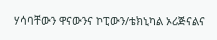ሃሳባቸውን ዋናውንና ኮፒውን/ቴክኒካል ኦሪጅናልና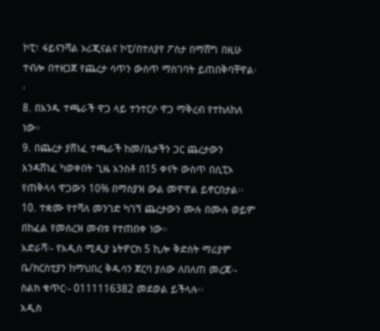ኮፒ፣ ፋይናንሻል ኦሪጂናልና ኮፒ/በተለያየ ፖስታ በማሸግ በዚሁ ተብሎ በተዘጋጀ የጨረታ ሳጥን ውስጥ ማስገባት ይጠበቅባቸዋል፡፡
8. በአንዱ ተጫራች ዋጋ ላይ ተንተርሶ ዋጋ ማቅረብ የተከለከለ ነው።
9. በጨረታ ያሸነፈ ተጫራች ከመ/ቤታችን ጋር ጨረታውን እንዳሸነፈ ካወቀበት ጊዜ አንስቶ በ15 ቀናት ውስጥ በሲፒኦ የጠቅላላ ዋጋውን 10% በማስያዝ ውል መዋዋል ይኖርበታል፡፡
10. ተቋሙ የተሻለ መንገድ ካገኘ ጨረታውን ሙሉ በሙሉ ወይም በከፈል የመሰረዝ መብቱ የተጠበቀ ነው።
አድራሻ፡- የአዲስ ሚዲያ ኔትዎርክ 5 ኪሎ ቅድስት ማሪያም ቤ/ክርስቲያን ከማህበረ ቅዱሳን ጀርባ ያለው ለበለጠ መረጃ፡- ስልክ ቁጥር፡- 0111116382 መደወል ይችላሉ፡፡
አዲስ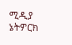ሚዲያ ኔትዎርክ